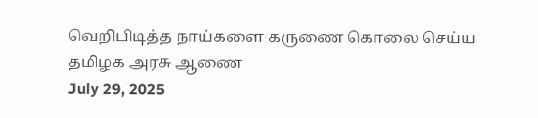வெறிபிடித்த நாய்களை கருணை கொலை செய்ய தமிழக அரசு ஆணை
July 29, 2025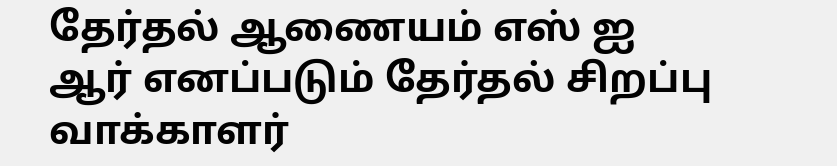தேர்தல் ஆணையம் எஸ் ஐ ஆர் எனப்படும் தேர்தல் சிறப்பு வாக்காளர்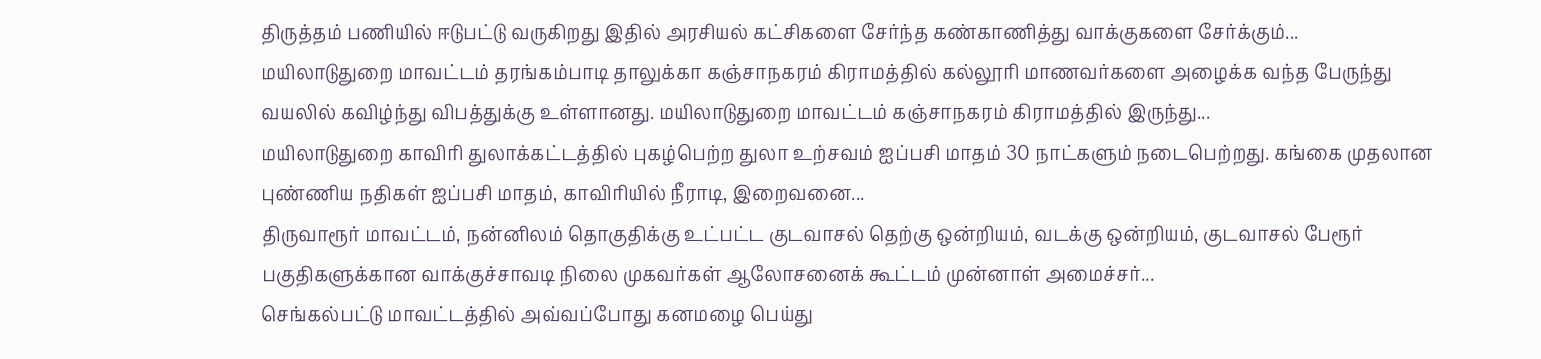திருத்தம் பணியில் ஈடுபட்டு வருகிறது இதில் அரசியல் கட்சிகளை சேர்ந்த கண்காணித்து வாக்குகளை சேர்க்கும்...
மயிலாடுதுறை மாவட்டம் தரங்கம்பாடி தாலுக்கா கஞ்சாநகரம் கிராமத்தில் கல்லூரி மாணவர்களை அழைக்க வந்த பேருந்து வயலில் கவிழ்ந்து விபத்துக்கு உள்ளானது. மயிலாடுதுறை மாவட்டம் கஞ்சாநகரம் கிராமத்தில் இருந்து...
மயிலாடுதுறை காவிரி துலாக்கட்டத்தில் புகழ்பெற்ற துலா உற்சவம் ஐப்பசி மாதம் 30 நாட்களும் நடைபெற்றது. கங்கை முதலான புண்ணிய நதிகள் ஐப்பசி மாதம், காவிரியில் நீராடி, இறைவனை...
திருவாரூர் மாவட்டம், நன்னிலம் தொகுதிக்கு உட்பட்ட குடவாசல் தெற்கு ஒன்றியம், வடக்கு ஒன்றியம், குடவாசல் பேரூர் பகுதிகளுக்கான வாக்குச்சாவடி நிலை முகவர்கள் ஆலோசனைக் கூட்டம் முன்னாள் அமைச்சர்...
செங்கல்பட்டு மாவட்டத்தில் அவ்வப்போது கனமழை பெய்து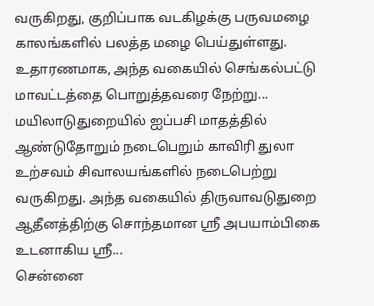வருகிறது, குறிப்பாக வடகிழக்கு பருவமழை காலங்களில் பலத்த மழை பெய்துள்ளது. உதாரணமாக, அந்த வகையில் செங்கல்பட்டு மாவட்டத்தை பொறுத்தவரை நேற்று...
மயிலாடுதுறையில் ஐப்பசி மாதத்தில் ஆண்டுதோறும் நடைபெறும் காவிரி துலா உற்சவம் சிவாலயங்களில் நடைபெற்று வருகிறது. அந்த வகையில் திருவாவடுதுறை ஆதீனத்திற்கு சொந்தமான ஸ்ரீ அபயாம்பிகை உடனாகிய ஸ்ரீ...
சென்னை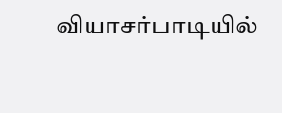வியாசர்பாடியில்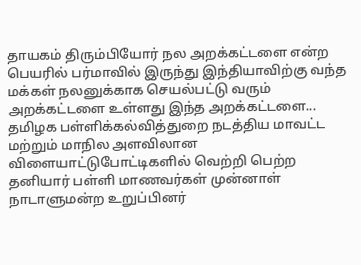தாயகம் திரும்பியோர் நல அறக்கட்டளை என்ற பெயரில் பர்மாவில் இருந்து இந்தியாவிற்கு வந்த மக்கள் நலனுக்காக செயல்பட்டு வரும் அறக்கட்டளை உள்ளது இந்த அறக்கட்டளை...
தமிழக பள்ளிக்கல்வித்துறை நடத்திய மாவட்ட மற்றும் மாநில அளவிலான விளையாட்டுபோட்டிகளில் வெற்றி பெற்ற தனியார் பள்ளி மாணவர்கள் முன்னாள் நாடாளுமன்ற உறுப்பினர்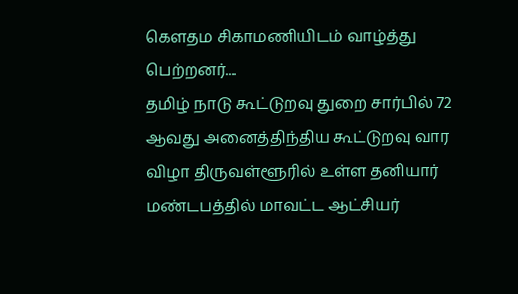கௌதம சிகாமணியிடம் வாழ்த்து பெற்றனர்....
தமிழ் நாடு கூட்டுறவு துறை சார்பில் 72 ஆவது அனைத்திந்திய கூட்டுறவு வார விழா திருவள்ளூரில் உள்ள தனியார் மண்டபத்தில் மாவட்ட ஆட்சியர்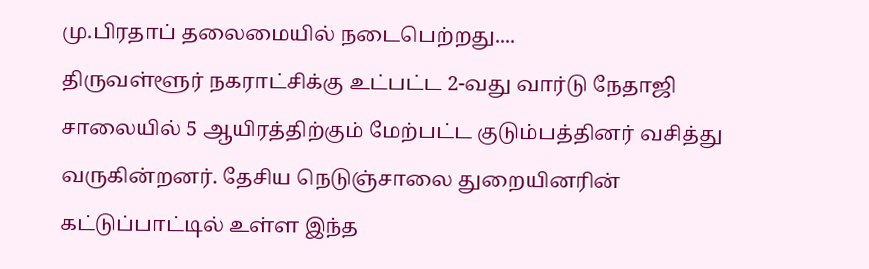மு.பிரதாப் தலைமையில் நடைபெற்றது....
திருவள்ளூர் நகராட்சிக்கு உட்பட்ட 2-வது வார்டு நேதாஜி சாலையில் 5 ஆயிரத்திற்கும் மேற்பட்ட குடும்பத்தினர் வசித்து வருகின்றனர். தேசிய நெடுஞ்சாலை துறையினரின் கட்டுப்பாட்டில் உள்ள இந்த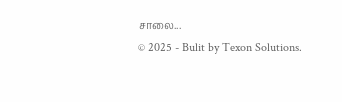சாலை...
© 2025 - Bulit by Texon Solutions.